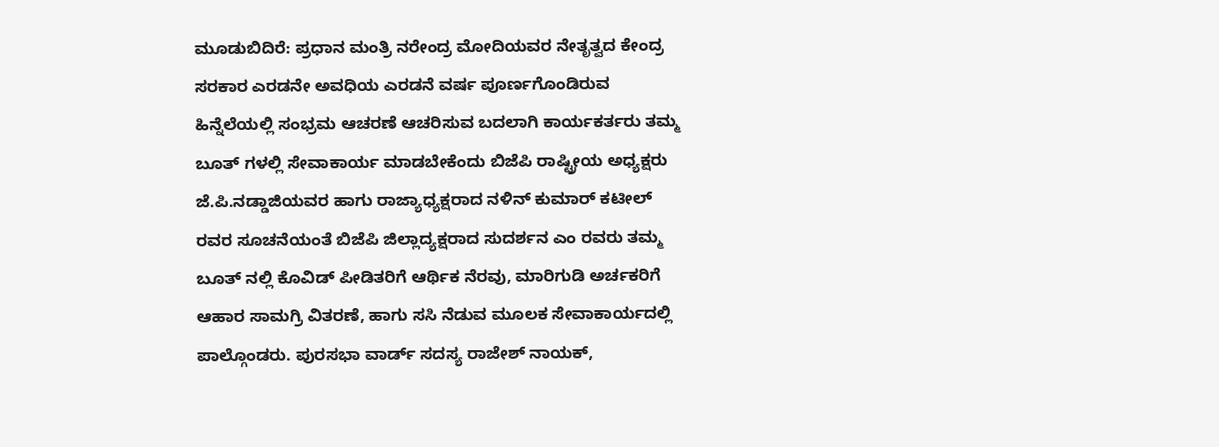ಮೂಡುಬಿದಿರೆ: ಪ್ರಧಾನ ಮಂತ್ರಿ ನರೇಂದ್ರ ಮೋದಿಯವರ ನೇತೃತ್ವದ ಕೇಂದ್ರ ಸರಕಾರ ಎರಡನೇ ಅವಧಿಯ ಎರಡನೆ ವರ್ಷ ಪೂರ್ಣಗೊಂಡಿರುವ ಹಿನ್ನೆಲೆಯಲ್ಲಿ ಸಂಭ್ರಮ ಆಚರಣೆ ಆಚರಿಸುವ ಬದಲಾಗಿ ಕಾರ್ಯಕರ್ತರು ತಮ್ಮ ಬೂತ್ ಗಳಲ್ಲಿ ಸೇವಾಕಾರ್ಯ ಮಾಡಬೇಕೆಂದು ಬಿಜೆಪಿ ರಾಷ್ಟ್ರೀಯ ಅಧ್ಯಕ್ಷರು ಜೆ.ಪಿ.ನಡ್ಡಾಜಿಯವರ ಹಾಗು ರಾಜ್ಯಾಧ್ಯಕ್ಷರಾದ ನಳಿನ್ ಕುಮಾರ್ ಕಟೀಲ್ ರವರ ಸೂಚನೆಯಂತೆ ಬಿಜೆಪಿ ಜಿಲ್ಲಾದ್ಯಕ್ಷರಾದ ಸುದರ್ಶನ ಎಂ ರವರು ತಮ್ಮ ಬೂತ್ ನಲ್ಲಿ ಕೊವಿಡ್ ಪೀಡಿತರಿಗೆ ಆರ್ಥಿಕ ನೆರವು, ಮಾರಿಗುಡಿ ಅರ್ಚಕರಿಗೆ ಆಹಾರ ಸಾಮಗ್ರಿ ವಿತರಣೆ, ಹಾಗು ಸಸಿ ನೆಡುವ ಮೂಲಕ ಸೇವಾಕಾರ್ಯದಲ್ಲಿ ಪಾಲ್ಗೊಂಡರು. ಪುರಸಭಾ ವಾರ್ಡ್ ಸದಸ್ಯ ರಾಜೇಶ್ ನಾಯಕ್,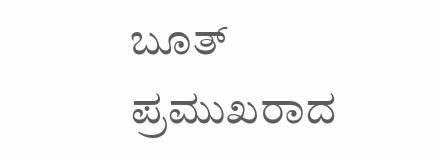ಬೂತ್ ಪ್ರಮುಖರಾದ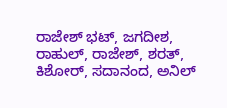ರಾಜೇಶ್ ಭಟ್, ಜಗದೀಶ, ರಾಹುಲ್, ರಾಜೇಶ್, ಶರತ್, ಕಿಶೋರ್, ಸದಾನಂದ, ಅನಿಲ್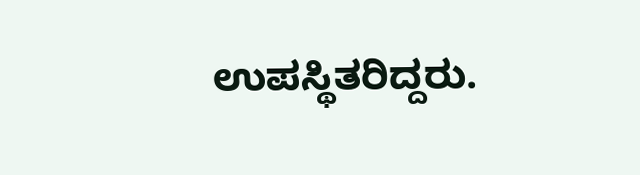ಉಪಸ್ಥಿತರಿದ್ದರು.